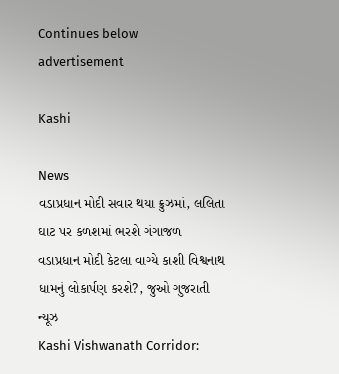Continues below advertisement

Kashi

News
વડાપ્રધાન મોદી સવાર થયા ક્રુઝમાં, લલિતા ઘાટ પર કળશમાં ભરશે ગંગાજળ
વડાપ્રધાન મોદી કેટલા વાગ્યે કાશી વિશ્વનાથ ધામનું લોકાર્પણ કરશે?, જુઓ ગુજરાતી ન્યૂઝ
Kashi Vishwanath Corridor: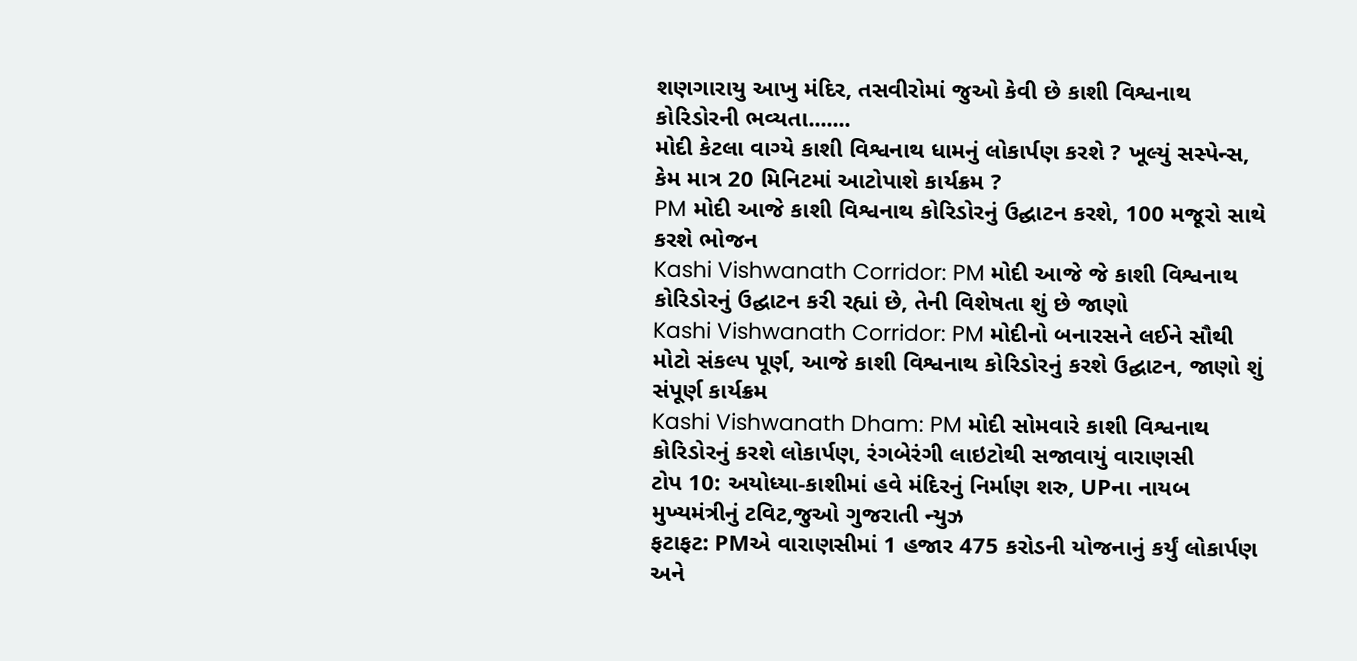શણગારાયુ આખુ મંદિર, તસવીરોમાં જુઓ કેવી છે કાશી વિશ્વનાથ કોરિડોરની ભવ્યતા.......
મોદી કેટલા વાગ્યે કાશી વિશ્વનાથ ધામનું લોકાર્પણ કરશે ? ખૂલ્યું સસ્પેન્સ, કેમ માત્ર 20 મિનિટમાં આટોપાશે કાર્યક્રમ ?
PM મોદી આજે કાશી વિશ્વનાથ કોરિડોરનું ઉદ્ઘાટન કરશે, 100 મજૂરો સાથે કરશે ભોજન
Kashi Vishwanath Corridor: PM મોદી આજે જે કાશી વિશ્વનાથ કોરિડોરનું ઉદ્ઘાટન કરી રહ્યાં છે, તેની વિશેષતા શું છે જાણો
Kashi Vishwanath Corridor: PM મોદીનો બનારસને લઈને સૌથી મોટો સંકલ્પ પૂર્ણ, આજે કાશી વિશ્વનાથ કોરિડોરનું કરશે ઉદ્ઘાટન, જાણો શું સંપૂર્ણ કાર્યક્રમ
Kashi Vishwanath Dham: PM મોદી સોમવારે કાશી વિશ્વનાથ કોરિડોરનું કરશે લોકાર્પણ, રંગબેરંગી લાઇટોથી સજાવાયું વારાણસી
ટોપ 10: અયોધ્યા-કાશીમાં હવે મંદિરનું નિર્માણ શરુ, UPના નાયબ મુખ્યમંત્રીનું ટવિટ,જુઓ ગુજરાતી ન્યુઝ
ફટાફટ: PMએ વારાણસીમાં 1 હજાર 475 કરોડની યોજનાનું કર્યું લોકાર્પણ અને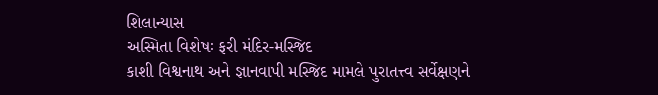શિલાન્યાસ
અસ્મિતા વિશેષઃ ફરી મંદિર-મસ્જિદ
કાશી વિશ્વનાથ અને જ્ઞાનવાપી મસ્જિદ મામલે પુરાતત્ત્વ સર્વેક્ષણને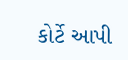કોર્ટે આપી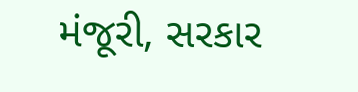મંજૂરી, સરકાર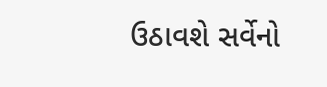ઉઠાવશે સર્વેનો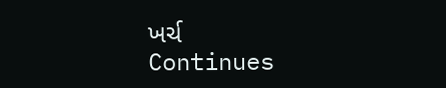ખર્ચ
Continues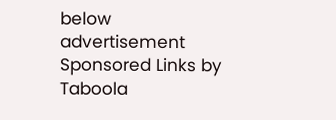below advertisement
Sponsored Links by Taboola